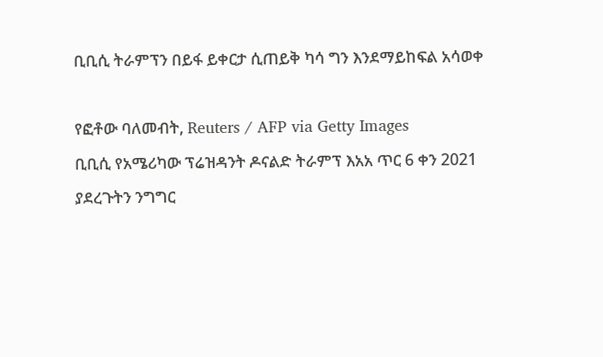ቢቢሲ ትራምፕን በይፋ ይቀርታ ሲጠይቅ ካሳ ግን እንደማይከፍል አሳወቀ

የፎቶው ባለመብት, Reuters / AFP via Getty Images
ቢቢሲ የአሜሪካው ፕሬዝዳንት ዶናልድ ትራምፕ እአአ ጥር 6 ቀን 2021 ያደረጉትን ንግግር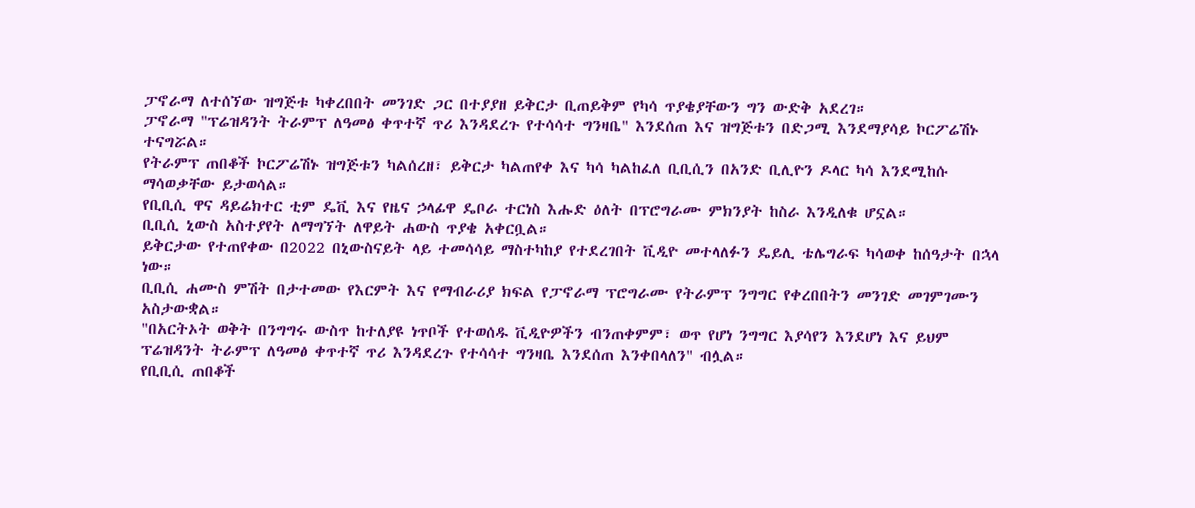ፓኖራማ ለተሰኘው ዝግጅቱ ካቀረበበት መንገድ ጋር በተያያዘ ይቅርታ ቢጠይቅም የካሳ ጥያቄያቸውን ግን ውድቅ አደረገ።
ፓኖራማ "ፕሬዝዳንት ትራምፕ ለዓመፅ ቀጥተኛ ጥሪ እንዳደረጉ የተሳሳተ ግንዛቤ" እንደሰጠ እና ዝግጅቱን በድጋሚ እንደማያሳይ ኮርፖሬሽኑ ተናግሯል።
የትራምፕ ጠበቆች ኮርፖሬሽኑ ዝግጅቱን ካልሰረዘ፣ ይቅርታ ካልጠየቀ እና ካሳ ካልከፈለ ቢቢሲን በአንድ ቢሊዮን ዶላር ካሳ እንደሚከሱ ማሳወቃቸው ይታወሳል።
የቢቢሲ ዋና ዳይሬክተር ቲም ዴቪ እና የዜና ኃላፊዋ ዴቦራ ተርነስ እሑድ ዕለት በፕሮግራሙ ምክንያት ከስራ እንዲለቁ ሆኗል።
ቢቢሲ ኒውስ አስተያየት ለማግኘት ለዋይት ሐውስ ጥያቄ አቀርቧል።
ይቅርታው የተጠየቀው በ2022 በኒውስናይት ላይ ተመሳሳይ ማስተካከያ የተደረገበት ቪዲዮ መተላለፉን ዴይሊ ቴሌግራፍ ካሳወቀ ከሰዓታት በኋላ ነው።
ቢቢሲ ሐሙስ ምሽት በታተመው የእርምት እና የማብራሪያ ክፍል የፓኖራማ ፕሮግራሙ የትራምፕ ንግግር የቀረበበትን መንገድ መገምገሙን አስታውቋል።
"በአርትኦት ወቅት በንግግሩ ውስጥ ከተለያዩ ነጥቦች የተወሰዱ ቪዲዮዎችን ብንጠቀምም፣ ወጥ የሆነ ንግግር እያሳየን እንደሆነ እና ይህም ፕሬዝዳንት ትራምፕ ለዓመፅ ቀጥተኛ ጥሪ እንዳደረጉ የተሳሳተ ግንዛቤ እንደሰጠ እንቀበላለን" ብሏል።
የቢቢሲ ጠበቆች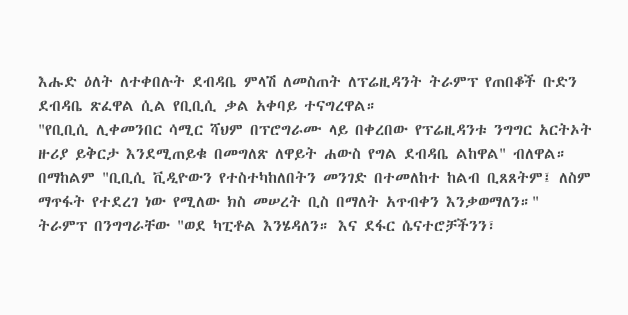እሑድ ዕለት ለተቀበሉት ደብዳቤ ምላሽ ለመስጠት ለፕሬዚዳንት ትራምፕ የጠበቆች ቡድን ደብዳቤ ጽፈዋል ሲል የቢቢሲ ቃል አቀባይ ተናግረዋል።
"የቢቢሲ ሊቀመንበር ሳሚር ሻህም በፕሮግራሙ ላይ በቀረበው የፕሬዚዳንቱ ንግግር አርትኦት ዙሪያ ይቅርታ እንደሚጠይቁ በመግለጽ ለዋይት ሐውስ የግል ደብዳቤ ልከዋል" ብለዋል።
በማከልም "ቢቢሲ ቪዲዮውን የተስተካከለበትን መንገድ በተመለከተ ከልብ ቢጸጸትም፤ ለስም ማጥፋት የተደረገ ነው የሚለው ክስ መሠረት ቢስ በማለት አጥብቀን እንቃወማለን።"
ትራምፕ በንግግራቸው "ወደ ካፒቶል እንሄዳለን። እና ደፋር ሴናተሮቻችንን፣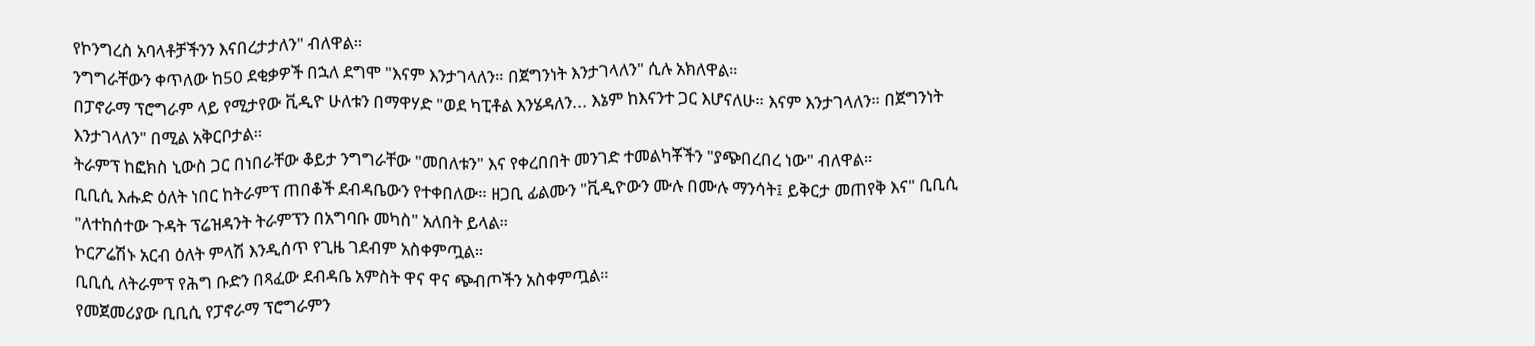የኮንግረስ አባላቶቻችንን እናበረታታለን" ብለዋል።
ንግግራቸውን ቀጥለው ከ50 ደቂቃዎች በኋለ ደግሞ "እናም እንታገላለን። በጀግንነት እንታገላለን" ሲሉ አክለዋል።
በፓኖራማ ፕሮግራም ላይ የሚታየው ቪዲዮ ሁለቱን በማዋሃድ "ወደ ካፒቶል እንሄዳለን... እኔም ከእናንተ ጋር እሆናለሁ። እናም እንታገላለን። በጀግንነት እንታገላለን" በሚል አቅርቦታል።
ትራምፕ ከፎክስ ኒውስ ጋር በነበራቸው ቆይታ ንግግራቸው "መበለቱን" እና የቀረበበት መንገድ ተመልካቾችን "ያጭበረበረ ነው" ብለዋል።
ቢቢሲ እሑድ ዕለት ነበር ከትራምፕ ጠበቆች ደብዳቤውን የተቀበለው። ዘጋቢ ፊልሙን "ቪዲዮውን ሙሉ በሙሉ ማንሳት፤ ይቅርታ መጠየቅ እና" ቢቢሲ "ለተከሰተው ጉዳት ፕሬዝዳንት ትራምፕን በአግባቡ መካስ" አለበት ይላል።
ኮርፖሬሽኑ አርብ ዕለት ምላሽ እንዲሰጥ የጊዜ ገደብም አስቀምጧል።
ቢቢሲ ለትራምፕ የሕግ ቡድን በጻፈው ደብዳቤ አምስት ዋና ዋና ጭብጦችን አስቀምጧል።
የመጀመሪያው ቢቢሲ የፓኖራማ ፕሮግራምን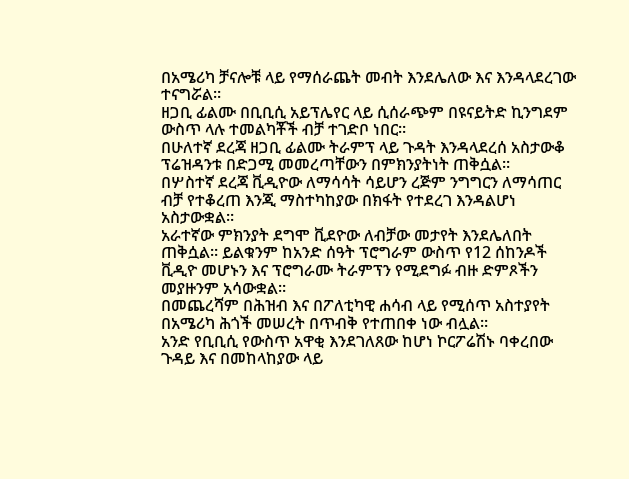በአሜሪካ ቻናሎቹ ላይ የማሰራጨት መብት እንደሌለው እና እንዳላደረገው ተናግሯል።
ዘጋቢ ፊልሙ በቢቢሲ አይፕሌየር ላይ ሲሰራጭም በዩናይትድ ኪንግደም ውስጥ ላሉ ተመልካቾች ብቻ ተገድቦ ነበር።
በሁለተኛ ደረጃ ዘጋቢ ፊልሙ ትራምፕ ላይ ጉዳት እንዳላደረሰ አስታውቆ ፕሬዝዳንቱ በድጋሚ መመረጣቸውን በምክንያትነት ጠቅሷል።
በሦስተኛ ደረጃ ቪዲዮው ለማሳሳት ሳይሆን ረጅም ንግግርን ለማሳጠር ብቻ የተቆረጠ እንጂ ማስተካከያው በክፋት የተደረገ እንዳልሆነ አስታውቋል።
አራተኛው ምክንያት ደግሞ ቪደዮው ለብቻው መታየት እንደሌለበት ጠቅሷል። ይልቁንም ከአንድ ሰዓት ፕሮግራም ውስጥ የ12 ሰከንዶች ቪዲዮ መሆኑን እና ፕሮግራሙ ትራምፕን የሚደግፉ ብዙ ድምጾችን መያዙንም አሳውቋል።
በመጨረሻም በሕዝብ እና በፖለቲካዊ ሐሳብ ላይ የሚሰጥ አስተያየት በአሜሪካ ሕጎች መሠረት በጥብቅ የተጠበቀ ነው ብሏል።
አንድ የቢቢሲ የውስጥ አዋቂ እንደገለጸው ከሆነ ኮርፖሬሽኑ ባቀረበው ጉዳይ እና በመከላከያው ላይ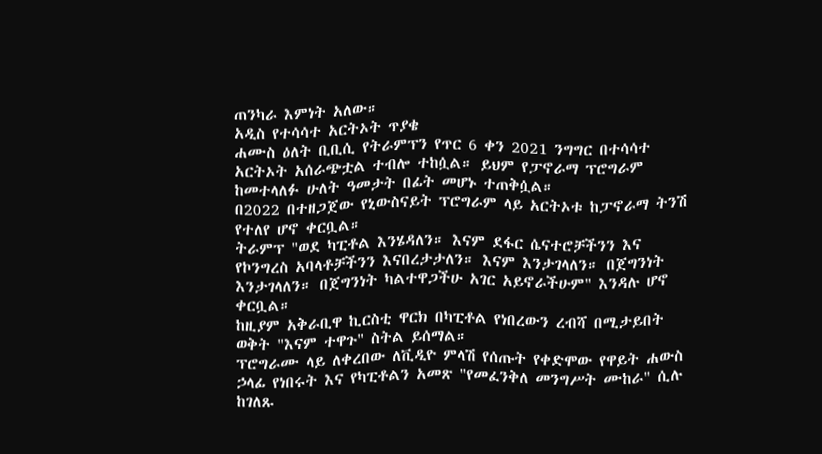ጠንካራ እምነት አለው።
አዲስ የተሳሳተ አርትኦት ጥያቄ
ሐሙስ ዕለት ቢቢሲ የትራምፕን የጥር 6 ቀን 2021 ንግግር በተሳሳተ አርትኦት አሰራጭቷል ተብሎ ተከሷል። ይህም የፓኖራማ ፕሮግራም ከመተላለፉ ሁለት ዓመታት በፊት መሆኑ ተጠቅሷል።
በ2022 በተዘጋጀው የኒውስናይት ፕሮግራም ላይ አርትኦቱ ከፓኖራማ ትንሽ የተለየ ሆኖ ቀርቧል።
ትራምፕ "ወደ ካፒቶል እንሄዳለን። እናም ደፋር ሴናተሮቻችንን እና የኮንግረስ አባላቶቻችንን እናበረታታለን። እናም እንታገላለን። በጀግንነት እንታገላለን። በጀግንነት ካልተዋጋችሁ አገር አይኖራችሁም" እንዳሉ ሆኖ ቀርቧል።
ከዚያም አቅራቢዋ ኪርስቲ ዋርክ በካፒቶል የነበረውን ረብሻ በሚታይበት ወቅት "እናም ተዋጉ" ስትል ይሰማል።
ፕሮግራሙ ላይ ለቀረበው ለቪዲዮ ምላሽ የሰጡት የቀድሞው የዋይት ሐውስ ኃላፊ የነበሩት እና የካፒቶልን አመጽ "የመፈንቅለ መንግሥት ሙከራ" ሲሉ ከገለጹ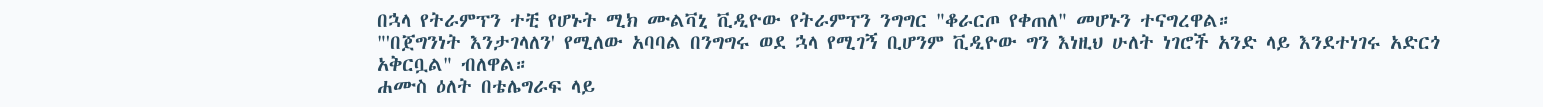በኋላ የትራምፕን ተቺ የሆኑት ሚክ ሙልቫኒ ቪዲዮው የትራምፕን ንግግር "ቆራርጦ የቀጠለ" መሆኑን ተናግረዋል።
"'በጀግንነት እንታገላለን' የሚለው አባባል በንግግሩ ወደ ኋላ የሚገኝ ቢሆንም ቪዲዮው ግን እነዚህ ሁለት ነገሮች አንድ ላይ እንደተነገሩ አድርጎ አቅርቧል" ብለዋል።
ሐሙስ ዕለት በቴሌግራፍ ላይ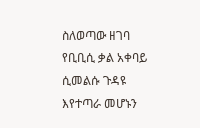ስለወጣው ዘገባ የቢቢሲ ቃል አቀባይ ሲመልሱ ጉዳዩ እየተጣራ መሆኑን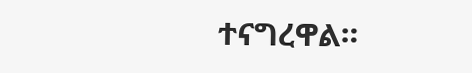ተናግረዋል።